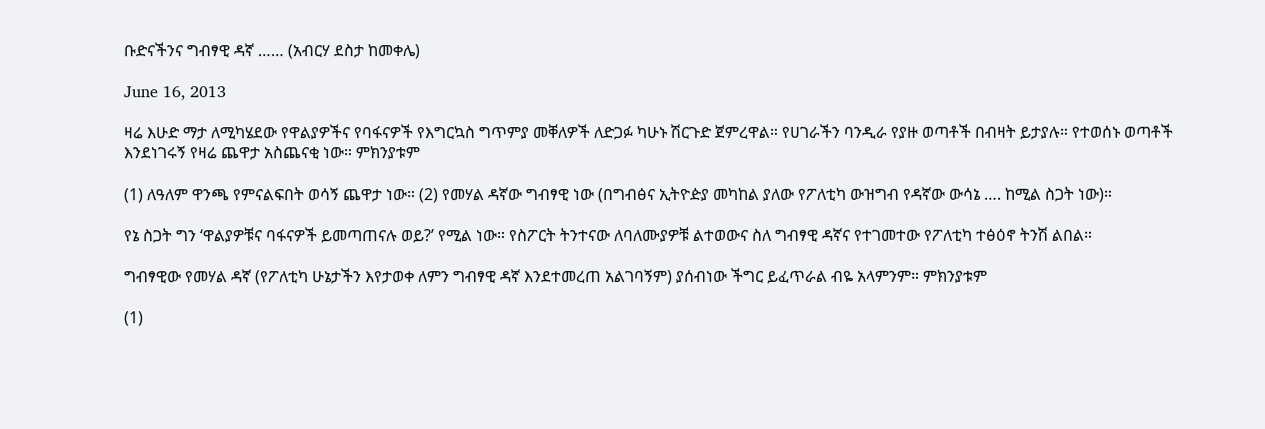ቡድናችንና ግብፃዊ ዳኛ …… (አብርሃ ደስታ ከመቀሌ)

June 16, 2013

ዛሬ እሁድ ማታ ለሚካሄደው የዋልያዎችና የባፋናዎች የእግርኳስ ግጥምያ መቐለዎች ለድጋፉ ካሁኑ ሽርጉድ ጀምረዋል። የሀገራችን ባንዲራ የያዙ ወጣቶች በብዛት ይታያሉ። የተወሰኑ ወጣቶች እንደነገሩኝ የዛሬ ጨዋታ አስጨናቂ ነው። ምክንያቱም

(1) ለዓለም ዋንጫ የምናልፍበት ወሳኝ ጨዋታ ነው። (2) የመሃል ዳኛው ግብፃዊ ነው (በግብፅና ኢትዮዽያ መካከል ያለው የፖለቲካ ውዝግብ የዳኛው ውሳኔ …. ከሚል ስጋት ነው)።

የኔ ስጋት ግን ‘ዋልያዎቹና ባፋናዎች ይመጣጠናሉ ወይ?’ የሚል ነው። የስፖርት ትንተናው ለባለሙያዎቹ ልተወውና ስለ ግብፃዊ ዳኛና የተገመተው የፖለቲካ ተፅዕኖ ትንሽ ልበል።

ግብፃዊው የመሃል ዳኛ (የፖለቲካ ሁኔታችን እየታወቀ ለምን ግብፃዊ ዳኛ እንደተመረጠ አልገባኝም) ያሰብነው ችግር ይፈጥራል ብዬ አላምንም። ምክንያቱም

(1)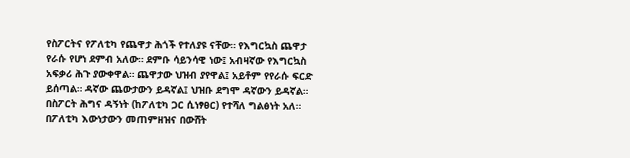የስፖርትና የፖለቲካ የጨዋታ ሕጎች የተለያዩ ናቸው። የእግርኳስ ጨዋታ የራሱ የሆነ ደምብ አለው። ደምቡ ሳይንሳዊ ነው፤ አብዛኛው የእግርኳስ አፍቃሪ ሕጉ ያውቀዋል። ጨዋታው ህዝብ ያየዋል፤ አይቶም የየራሱ ፍርድ ይሰጣል። ዳኛው ጨውታውን ይዳኛል፤ ህዝቡ ደግሞ ዳኛውን ይዳኛል። በስፖርት ሕግና ዳኝነት (ከፖለቲካ ጋር ሲነፃፀር) የተሻለ ግልፅነት አለ። በፖለቲካ እውነታውን መጠምዘዝና በውሸት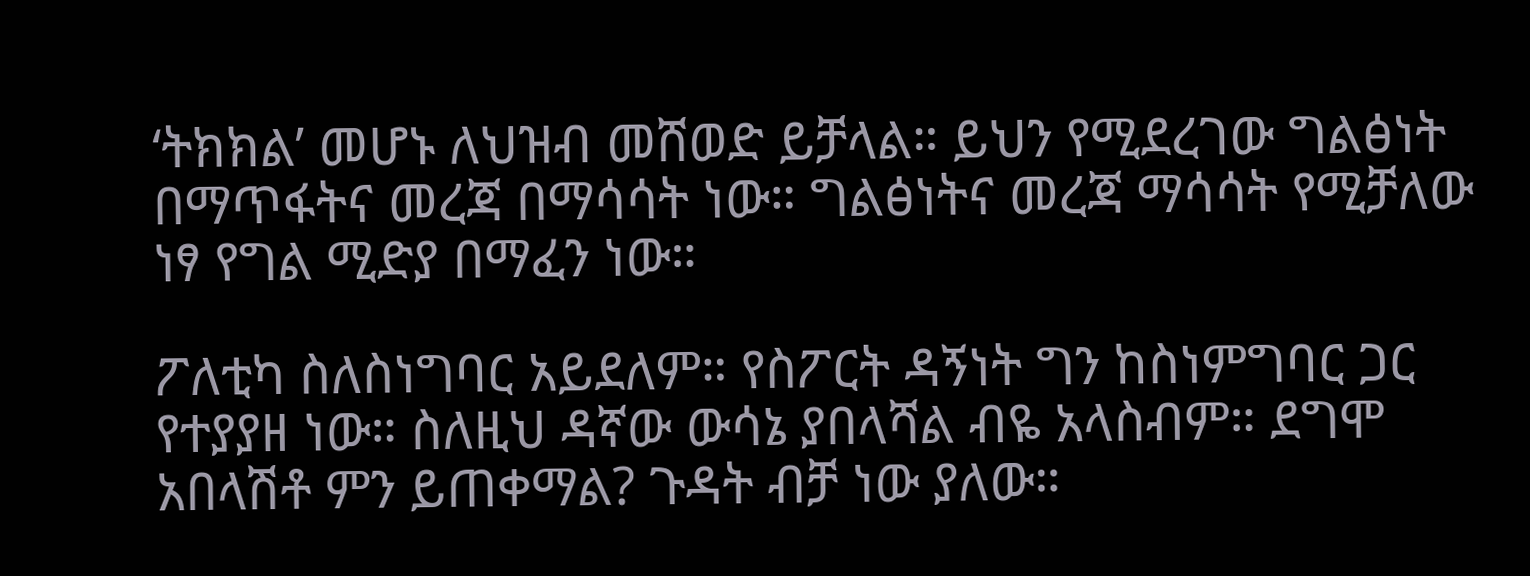‘ትክክል’ መሆኑ ለህዝብ መሸወድ ይቻላል። ይህን የሚደረገው ግልፅነት በማጥፋትና መረጃ በማሳሳት ነው። ግልፅነትና መረጃ ማሳሳት የሚቻለው ነፃ የግል ሚድያ በማፈን ነው።

ፖለቲካ ስለስነግባር አይደለም። የስፖርት ዳኝነት ግን ከስነምግባር ጋር የተያያዘ ነው። ስለዚህ ዳኛው ውሳኔ ያበላሻል ብዬ አላስብም። ደግሞ አበላሽቶ ምን ይጠቀማል? ጉዳት ብቻ ነው ያለው።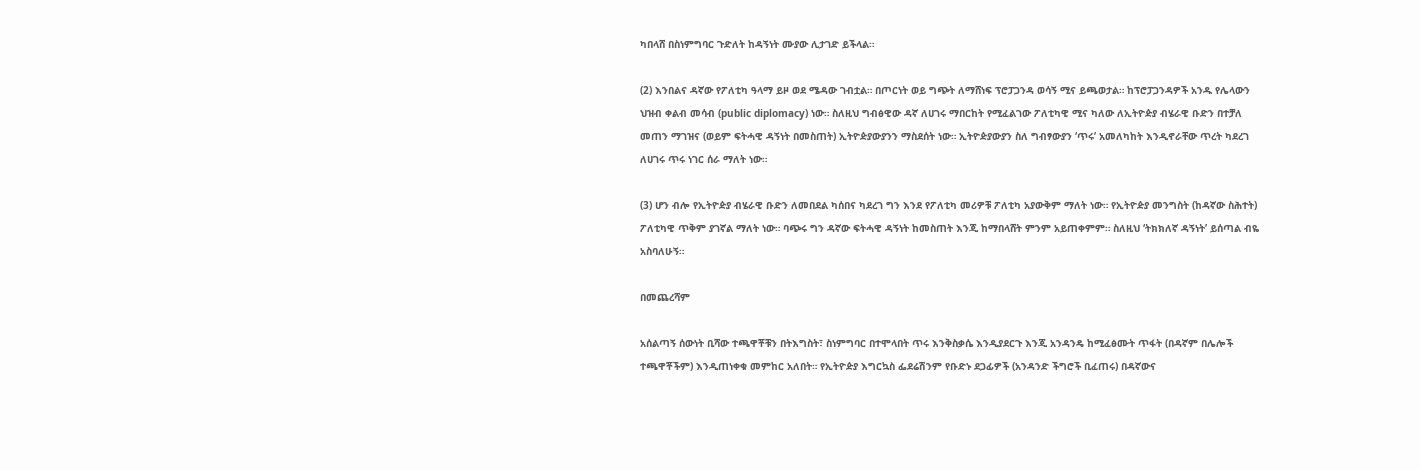ካበላሸ በስነምግባር ጉድለት ከዳኝነት ሙያው ሊታገድ ይችላል።

(2) እንበልና ዳኛው የፖለቲካ ዓላማ ይዞ ወደ ሜዳው ገብቷል። በጦርነት ወይ ግጭት ለማሸነፍ ፕሮፓጋንዳ ወሳኝ ሚና ይጫወታል። ከፕሮፓጋንዳዎች አንዱ የሌላውን ህዝብ ቀልብ መሳብ (public diplomacy) ነው። ስለዚህ ግብፅዊው ዳኛ ለሀገሩ ማበርከት የሚፈልገው ፖለቲካዊ ሚና ካለው ለኢትዮዽያ ብሄራዊ ቡድን በተቻለ መጠን ማገዝና (ወይም ፍትሓዊ ዳኝነት በመስጠት) ኢትዮዽያውያንን ማስደሰት ነው። ኢትዮዽያውያን ስለ ግብፃውያን ‘ጥሩ’ አመለካከት እንዲኖራቸው ጥረት ካደረገ ለሀገሩ ጥሩ ነገር ሰራ ማለት ነው።

(3) ሆን ብሎ የኢትዮዽያ ብሄራዊ ቡድን ለመበደል ካሰበና ካደረገ ግን እንደ የፖለቲካ መሪዎቹ ፖለቲካ አያውቅም ማለት ነው። የኢትዮዽያ መንግስት (ከዳኛው ስሕተት) ፖለቲካዊ ጥቅም ያገኛል ማለት ነው። ባጭሩ ግን ዳኛው ፍትሓዊ ዳኝነት ከመስጠት እንጂ ከማበላሸት ምንም አይጠቀምም። ስለዚህ ‘ትክክለኛ ዳኝነት’ ይሰጣል ብዬ አስባለሁኝ።

በመጨረሻም

አሰልጣኝ ሰውነት ቢሻው ተጫዋቾቹን በትእግስት፣ ስነምግባር በተሞላበት ጥሩ እንቅስቃሴ እንዲያደርጉ እንጂ አንዳንዴ ከሚፈፅሙት ጥፋት (በዳኛም በሌሎች ተጫዋቾችም) እንዲጠነቀቁ መምከር አለበት። የኢትዮዽያ እግርኳስ ፌደሬሽንም የቡድኑ ደጋፊዎች (አንዳንድ ችግሮች ቢፈጠሩ) በዳኛውና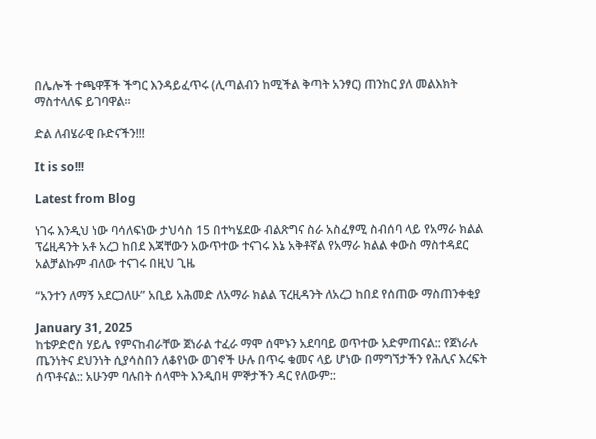በሌሎች ተጫዋቾች ችግር እንዳይፈጥሩ (ሊጣልብን ከሚችል ቅጣት አንፃር) ጠንከር ያለ መልእክት ማስተላለፍ ይገባዋል።

ድል ለብሄራዊ ቡድናችን!!!

It is so!!!

Latest from Blog

ነገሩ እንዲህ ነው ባሳለፍነው ታህሳስ 15 በተካሄደው ብልጽግና ስራ አስፈፃሚ ስብሰባ ላይ የአማራ ክልል ፕሬዚዳንት አቶ አረጋ ከበደ እጃቸውን አውጥተው ተናገሩ እኔ አቅቶኛል የአማራ ክልል ቀውስ ማስተዳደር አልቻልኩም ብለው ተናገሩ በዚህ ጊዜ

“አንተን ለማኝ አደርጋለሁ” አቢይ አሕመድ ለአማራ ክልል ፕረዚዳንት ለአረጋ ከበደ የሰጠው ማስጠንቀቂያ

January 31, 2025
ከቴዎድሮስ ሃይሌ የምናከብራቸው ጀነራል ተፈራ ማሞ ሰሞኑን አደባባይ ወጥተው አድምጠናል:: የጀነራሉ ጤንነትና ደህንነት ሲያሳስበን ለቆየነው ወገኖች ሁሉ በጥሩ ቁመና ላይ ሆነው በማግኘታችን የሕሊና እረፍት ሰጥቶናል:: አሁንም ባሉበት ሰላሞት እንዲበዛ ምኞታችን ዳር የለውም::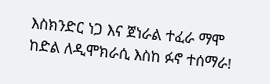እስክንድር ነጋ እና ጀነራል ተፈራ ማሞ ከድል ለዲሞክራሲ እስከ ፉኖ ተሰማራ!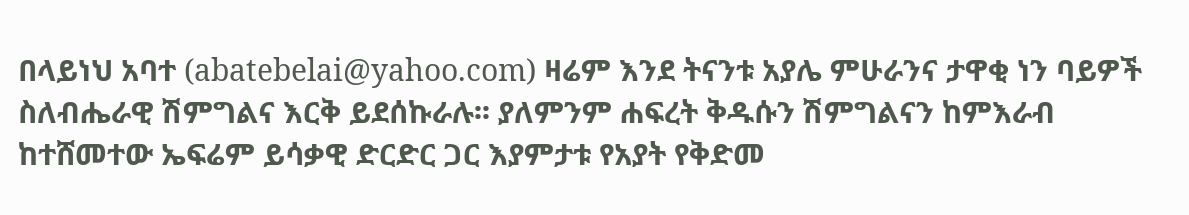በላይነህ አባተ (abatebelai@yahoo.com) ዛሬም እንደ ትናንቱ አያሌ ምሁራንና ታዋቂ ነን ባይዎች ስለብሔራዊ ሽምግልና እርቅ ይደሰኩራሉ፡፡ ያለምንም ሐፍረት ቅዱሱን ሽምግልናን ከምእራብ ከተሸመተው ኤፍሬም ይሳቃዊ ድርድር ጋር እያምታቱ የአያት የቅድመ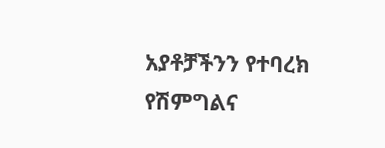አያቶቻችንን የተባረክ የሽምግልና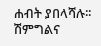ሐብት ያበላሻሉ፡፡ ሽምግልና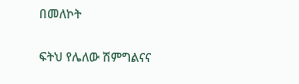በመለኮት

ፍትህ የሌለው ሽምግልናና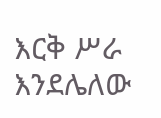እርቅ ሥራ እንደሌለው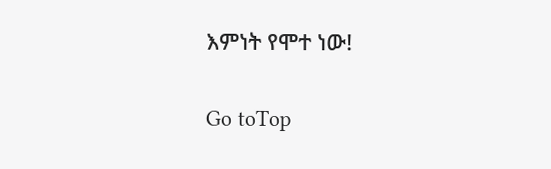እምነት የሞተ ነው!

Go toTop